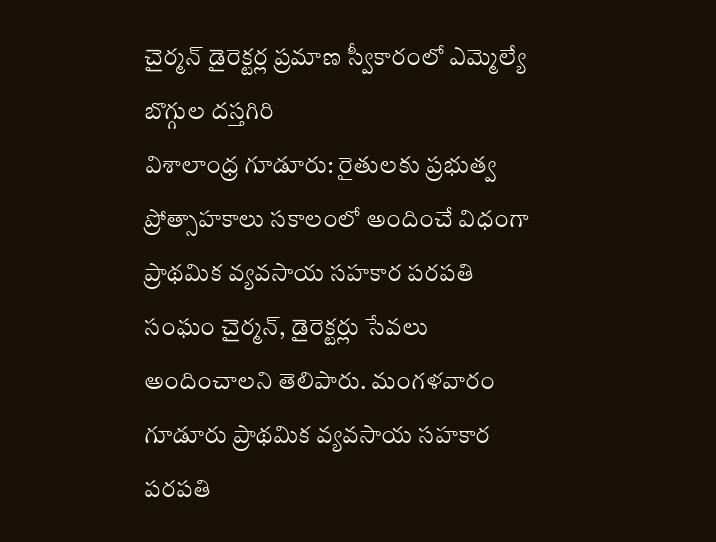చైర్మన్ డైరెక్టర్ల ప్రమాణ స్వీకారంలో ఎమ్మెల్యే బొగ్గుల దస్తగిరి
విశాలాంధ్ర గూడూరు: రైతులకు ప్రభుత్వ ప్రోత్సాహకాలు సకాలంలో అందించే విధంగా ప్రాథమిక వ్యవసాయ సహకార పరపతి సంఘం చైర్మన్, డైరెక్టర్లు సేవలు అందించాలని తెలిపారు. మంగళవారం గూడూరు ప్రాథమిక వ్యవసాయ సహకార పరపతి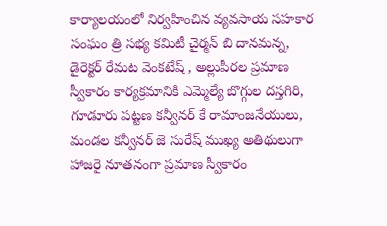కార్యాలయంలో నిర్వహించిన వ్యవసాయ సహకార సంఘం త్రి సభ్య కమిటీ చైర్మన్ బి దానమన్న, డైరెక్టర్ రేమట వెంకటేష్ , అల్లుపీరల ప్రమాణ స్వీకారం కార్యక్రమానికి ఎమ్మెల్యే బొగ్గుల దస్తగిరి, గూడూరు పట్టణ కన్వీనర్ కే రామాంజనేయులు, మండల కన్వీనర్ జె సురేష్ ముఖ్య అతిథులుగా హాజరై నూతనంగా ప్రమాణ స్వీకారం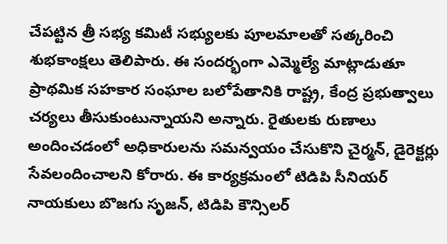చేపట్టిన త్రీ సభ్య కమిటీ సభ్యులకు పూలమాలతో సత్కరించి శుభకాంక్షలు తెలిపారు. ఈ సందర్భంగా ఎమ్మెల్యే మాట్లాడుతూ ప్రాథమిక సహకార సంఘాల బలోపేతానికి రాష్ట్ర, కేంద్ర ప్రభుత్వాలు చర్యలు తీసుకుంటున్నాయని అన్నారు. రైతులకు రుణాలు అందించడంలో అధికారులను సమన్వయం చేసుకొని చైర్మన్, డైరెక్టర్లు సేవలందించాలని కోరారు. ఈ కార్యక్రమంలో టిడిపి సీనియర్ నాయకులు బొజగు సృజన్, టిడిపి కౌన్సిలర్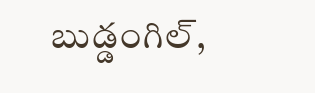బుడ్డంగిల్,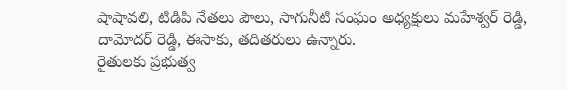షాషావలి, టిడిపి నేతలు పౌలు, సాగునీటి సంఘం అధ్యక్షులు మహేశ్వర్ రెడ్డి, దామోదర్ రెడ్డి, ఈసాకు, తదితరులు ఉన్నారు.
రైతులకు ప్రభుత్వ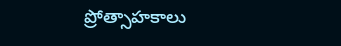ప్రోత్సాహకాలు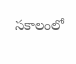సకాలంలో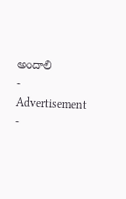అందాలి
- Advertisement -